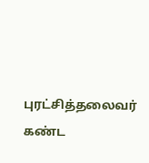புரட்சித்தலைவர் கண்ட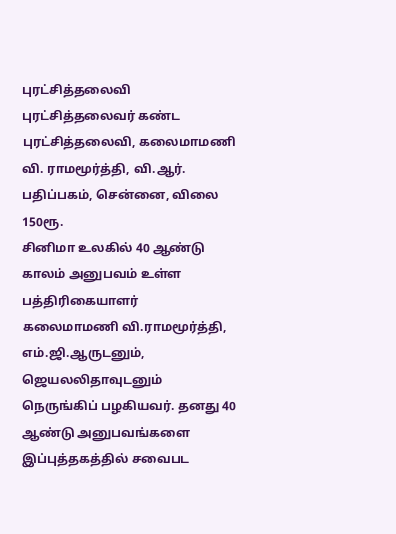புரட்சித்தலைவி
புரட்சித்தலைவர் கண்ட புரட்சித்தலைவி, கலைமாமணி வி. ராமமூர்த்தி, வி.ஆர். பதிப்பகம், சென்னை, விலை 150ரூ.
சினிமா உலகில் 40 ஆண்டு காலம் அனுபவம் உள்ள பத்திரிகையாளர் கலைமாமணி வி.ராமமூர்த்தி, எம்.ஜி.ஆருடனும், ஜெயலலிதாவுடனும் நெருங்கிப் பழகியவர். தனது 40 ஆண்டு அனுபவங்களை இப்புத்தகத்தில் சவைபட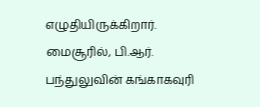எழுதியிருக்கிறார். மைசூரில், பி.ஆர். பந்துலுவின் கங்காகவுரி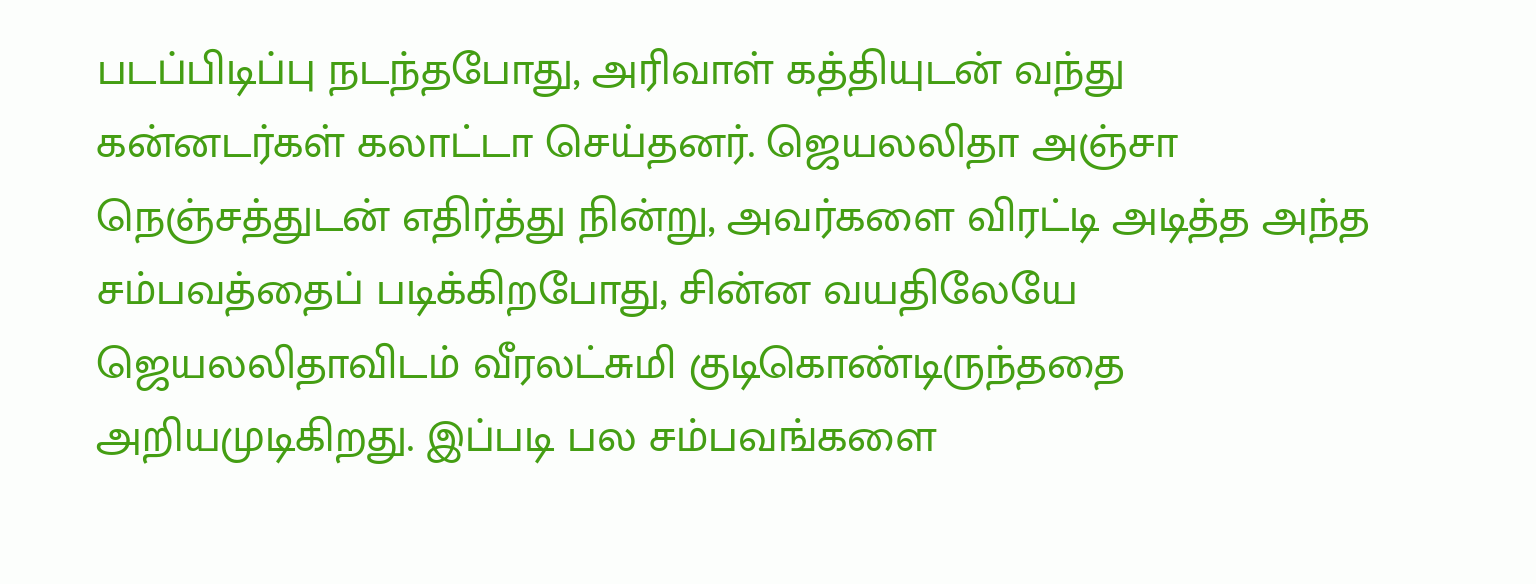படப்பிடிப்பு நடந்தபோது, அரிவாள் கத்தியுடன் வந்து கன்னடர்கள் கலாட்டா செய்தனர். ஜெயலலிதா அஞ்சா நெஞ்சத்துடன் எதிர்த்து நின்று, அவர்களை விரட்டி அடித்த அந்த சம்பவத்தைப் படிக்கிறபோது, சின்ன வயதிலேயே ஜெயலலிதாவிடம் வீரலட்சுமி குடிகொண்டிருந்ததை அறியமுடிகிறது. இப்படி பல சம்பவங்களை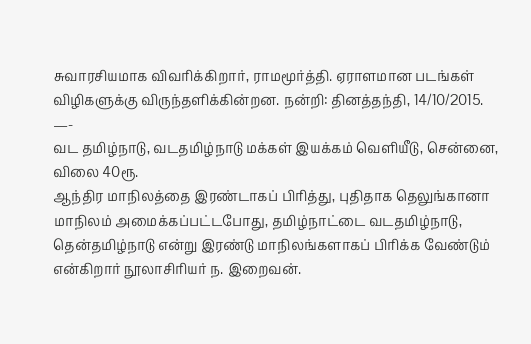சுவாரசியமாக விவரிக்கிறார், ராமமூர்த்தி. ஏராளமான படங்கள் விழிகளுக்கு விருந்தளிக்கின்றன. நன்றி: தினத்தந்தி, 14/10/2015.
—-
வட தமிழ்நாடு, வடதமிழ்நாடு மக்கள் இயக்கம் வெளியீடு, சென்னை, விலை 40ரூ.
ஆந்திர மாநிலத்தை இரண்டாகப் பிரித்து, புதிதாக தெலுங்கானா மாநிலம் அமைக்கப்பட்டபோது, தமிழ்நாட்டை வடதமிழ்நாடு, தென்தமிழ்நாடு என்று இரண்டு மாநிலங்களாகப் பிரிக்க வேண்டும் என்கிறார் நூலாசிரியர் ந. இறைவன்.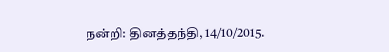நன்றி: தினத்தந்தி, 14/10/2015.